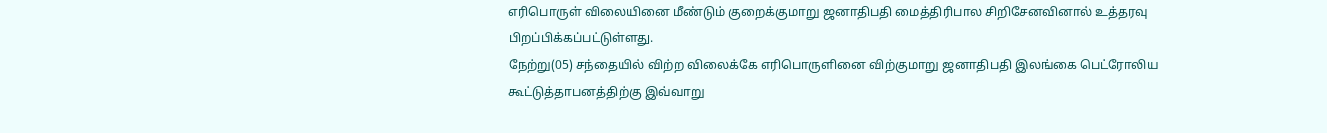எரிபொருள் விலையினை மீண்டும் குறைக்குமாறு ஜனாதிபதி மைத்திரிபால சிறிசேனவினால் உத்தரவு பிறப்பிக்கப்பட்டுள்ளது.
நேற்று(05) சந்தையில் விற்ற விலைக்கே எரிபொருளினை விற்குமாறு ஜனாதிபதி இலங்கை பெட்ரோலிய கூட்டுத்தாபனத்திற்கு இவ்வாறு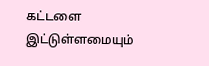கட்டளை இட்டுள்ளமையும்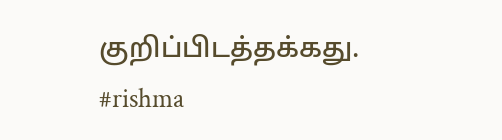குறிப்பிடத்தக்கது.
#rishma